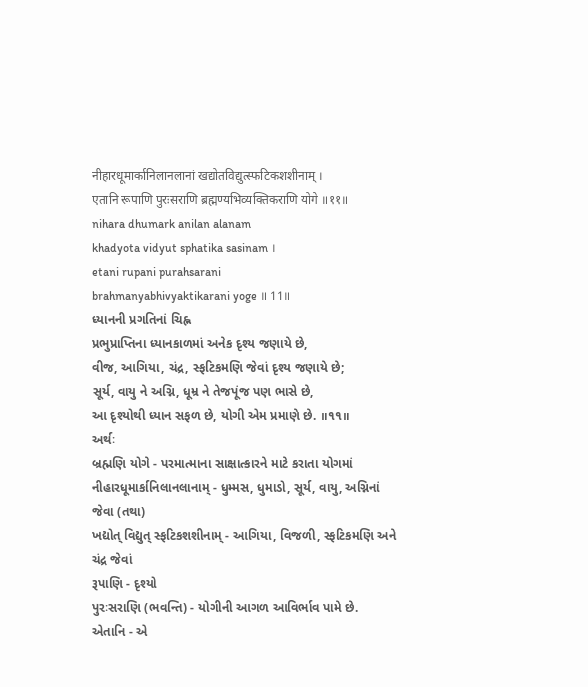नीहारधूमार्कानिलानलानां खद्योतविद्युत्स्फटिकशशीनाम् ।
एतानि रूपाणि पुरःसराणि ब्रह्मण्यभिव्यक्तिकराणि योगे ॥११॥
nihara dhumark anilan alanam
khadyota vidyut sphatika sasinam ।
etani rupani purahsarani
brahmanyabhivyaktikarani yoge ॥ 11॥
ધ્યાનની પ્રગતિનાં ચિહ્ન
પ્રભુપ્રાપ્તિના ધ્યાનકાળમાં અનેક દૃશ્ય જણાયે છે,
વીજ, આગિયા, ચંદ્ર, સ્ફટિકમણિ જેવાં દૃશ્ય જણાયે છે;
સૂર્ય, વાયુ ને અગ્નિ, ધૂમ્ર ને તેજપૂંજ પણ ભાસે છે,
આ દૃશ્યોથી ધ્યાન સફળ છે, યોગી એમ પ્રમાણે છે. ॥૧૧॥
અર્થઃ
બ્રહ્મણિ યોગે - પરમાત્માના સાક્ષાત્કારને માટે કરાતા યોગમાં
નીહારધૂમાર્કાનિલાનલાનામ્ - ધુમ્મસ, ધુમાડો, સૂર્ય, વાયુ, અગ્નિનાં જેવા (તથા)
ખદ્યોત્ વિદ્યુત્ સ્ફટિકશશીનામ્ - આગિયા, વિજળી, સ્ફટિકમણિ અને ચંદ્ર જેવાં
રૂપાણિ - દૃશ્યો
પુરઃસરાણિ (ભવન્તિ) - યોગીની આગળ આવિર્ભાવ પામે છે.
એતાનિ - એ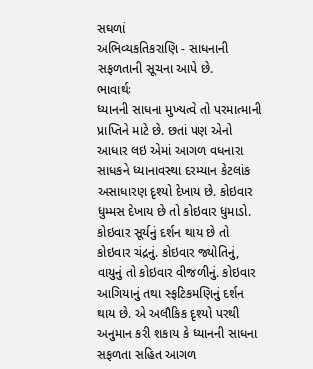સઘળાં
અભિવ્યકતિકરાણિ - સાધનાની સફળતાની સૂચના આપે છે.
ભાવાર્થઃ
ધ્યાનની સાધના મુખ્યત્વે તો પરમાત્માની પ્રાપ્તિને માટે છે. છતાં પણ એનો આધાર લઇ એમાં આગળ વધનારા સાધકને ધ્યાનાવસ્થા દરમ્યાન કેટલાંક અસાધારણ દૃશ્યો દેખાય છે. કોઇવાર ધુમ્મસ દેખાય છે તો કોઇવાર ધુમાડો. કોઇવાર સૂર્યનું દર્શન થાય છે તો કોઇવાર ચંદ્રનું. કોઇવાર જ્યોતિનું, વાયુનું તો કોઇવાર વીજળીનું. કોઇવાર આગિયાનું તથા સ્ફટિકમણિનું દર્શન થાય છે. એ અલૌકિક દૃશ્યો પરથી અનુમાન કરી શકાય કે ધ્યાનની સાધના સફળતા સહિત આગળ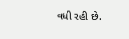વધી રહી છે.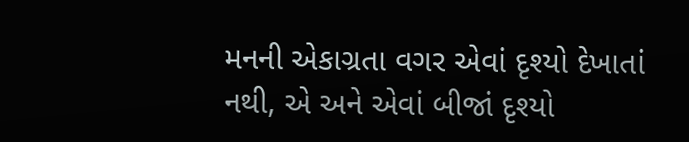મનની એકાગ્રતા વગર એવાં દૃશ્યો દેખાતાં નથી, એ અને એવાં બીજાં દૃશ્યો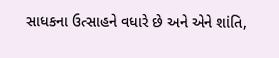સાધકના ઉત્સાહને વધારે છે અને એને શાંતિ,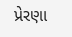પ્રેરણા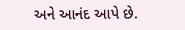અને આનંદ આપે છે.